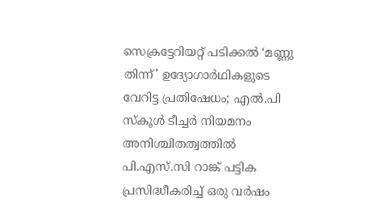സെക്രട്ടേറിയറ്റ് പടിക്കൽ ‘മണ്ണു തിന്ന്’ ഉദ്യോഗാർഥികളുടെ വേറിട്ട പ്രതിഷേധം; എൽ.പി സ്കൂൾ ടീച്ചർ നിയമനം അനിശ്ചിതത്വത്തിൽ
പി.എസ്.സി റാങ്ക് പട്ടിക പ്രസിദ്ധീകരിച്ച് ഒരു വർഷം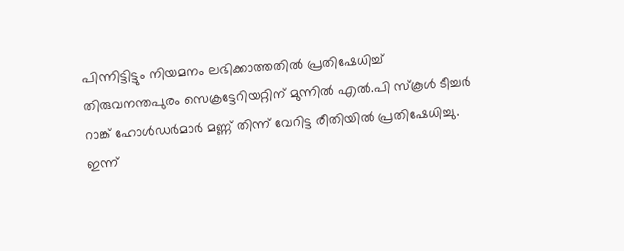പിന്നിട്ടിട്ടും നിയമനം ലഭിക്കാത്തതിൽ പ്രതിഷേധിച്ച് തിരുവനന്തപുരം സെക്രട്ടേറിയറ്റിന് മുന്നിൽ എൽ.പി സ്കൂൾ ടീച്ചർ റാങ്ക് ഹോൾഡർമാർ മണ്ണ് തിന്ന് വേറിട്ട രീതിയിൽ പ്രതിഷേധിച്ചു. ഇന്ന്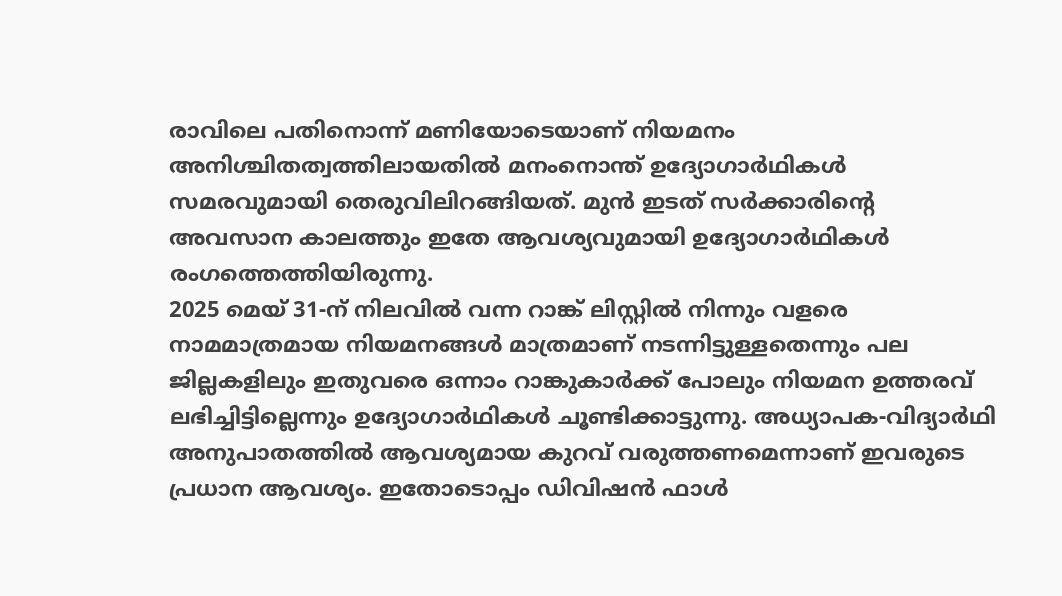രാവിലെ പതിനൊന്ന് മണിയോടെയാണ് നിയമനം അനിശ്ചിതത്വത്തിലായതിൽ മനംനൊന്ത് ഉദ്യോഗാർഥികൾ സമരവുമായി തെരുവിലിറങ്ങിയത്. മുൻ ഇടത് സർക്കാരിന്റെ അവസാന കാലത്തും ഇതേ ആവശ്യവുമായി ഉദ്യോഗാർഥികൾ രംഗത്തെത്തിയിരുന്നു.
2025 മെയ് 31-ന് നിലവിൽ വന്ന റാങ്ക് ലിസ്റ്റിൽ നിന്നും വളരെ നാമമാത്രമായ നിയമനങ്ങൾ മാത്രമാണ് നടന്നിട്ടുള്ളതെന്നും പല ജില്ലകളിലും ഇതുവരെ ഒന്നാം റാങ്കുകാർക്ക് പോലും നിയമന ഉത്തരവ് ലഭിച്ചിട്ടില്ലെന്നും ഉദ്യോഗാർഥികൾ ചൂണ്ടിക്കാട്ടുന്നു. അധ്യാപക-വിദ്യാർഥി അനുപാതത്തിൽ ആവശ്യമായ കുറവ് വരുത്തണമെന്നാണ് ഇവരുടെ പ്രധാന ആവശ്യം. ഇതോടൊപ്പം ഡിവിഷൻ ഫാൾ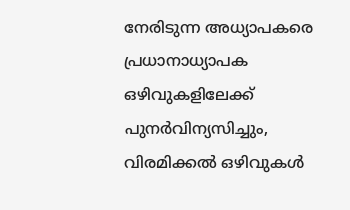നേരിടുന്ന അധ്യാപകരെ പ്രധാനാധ്യാപക ഒഴിവുകളിലേക്ക് പുനർവിന്യസിച്ചും, വിരമിക്കൽ ഒഴിവുകൾ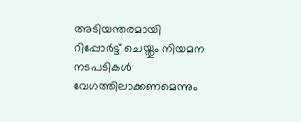അടിയന്തരമായി റിപ്പോർട്ട് ചെയ്തും നിയമന നടപടികൾ വേഗത്തിലാക്കണമെന്നും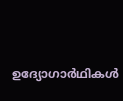ഉദ്യോഗാർഥികൾ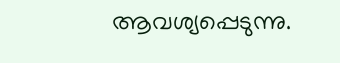ആവശ്യപ്പെടുന്നു.